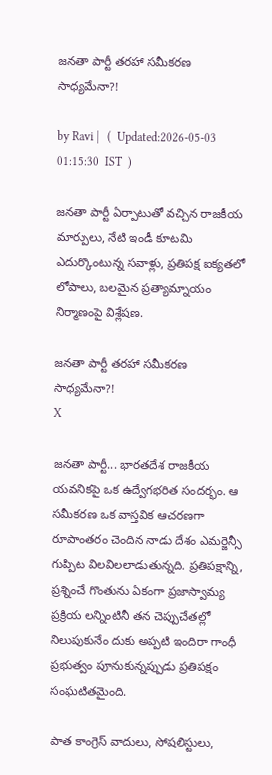జనతా పార్టీ తరహా సమీకరణ సాధ్యమేనా?!

by Ravi |   (  Updated:2026-05-03 01:15:30  IST  )

జనతా పార్టీ ఏర్పాటుతో వచ్చిన రాజకీయ మార్పులు, నేటి ఇండీ కూటమి ఎదుర్కొంటున్న సవాళ్లు, ప్రతిపక్ష ఐక్యతలో లోపాలు, బలమైన ప్రత్యామ్నాయం నిర్మాణంపై విశ్లేషణ.

జనతా పార్టీ తరహా సమీకరణ సాధ్యమేనా?!
X

జనతా పార్టీ... భారతదేశ రాజకీయ యవనికపై ఒక ఉద్వేగభరిత సందర్భం. ఆ సమీకరణ ఒక వాస్తవిక ఆచరణగా రూపాంతరం చెందిన నాడు దేశం ఎమర్జెన్సీ గుప్పిట విలవిలలాడుతు‌న్నది. ప్రతిపక్షాన్ని, ప్రశ్నించే గొంతును ఏకంగా ప్రజాస్వామ్య ప్రక్రియ లన్నింటినీ తన చెప్పుచేతల్లో నిలుపుకునేం దుకు అప్పటి ఇందిరా గాంధీ ప్రభుత్వం పూనుకున్నప్పుడు ప్రతిపక్షం సంఘటితమైంది.

పాత కాంగ్రెస్ వాదులు, సోషలిస్టులు,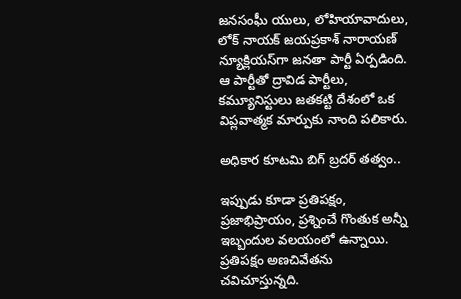జనసంఘీ యులు, లోహియావాదులు, లోక్ నాయక్ జయప్రకాశ్ నారాయణ్ న్యూక్లియస్‌గా జనతా పార్టీ ఏర్పడింది. ఆ పార్టీతో ద్రావిడ పార్టీలు, కమ్యూనిస్టులు జతకట్టి దేశంలో ఒక విప్లవాత్మక మార్పుకు నాంది పలికారు.

అధికార కూటమి బిగ్ బ్రదర్ తత్వం..

ఇప్పుడు కూడా ప్రతిపక్షం, ప్రజాభిప్రాయం, ప్రశ్నించే గొంతుక అన్నీ ఇబ్బందుల వలయంలో ఉన్నాయి. ప్రతిపక్షం అణచివేతను చవిచూస్తున్నది.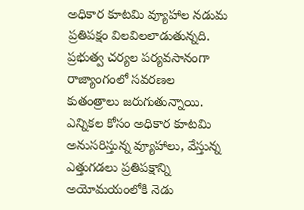అధికార కూటమి వ్యూహాల నడుమ ప్రతిపక్షం విలవిలలాడుతున్నది. ప్రభుత్వ చర్యల పర్యవసానంగా రాజ్యాంగంలో సవర‌ణల కుతంత్రాలు జరుగుతున్నాయి. ఎన్నికల కోసం అధికార కూటమి అనుసరిస్తున్న వ్యూహాలు, వేస్తున్న ఎత్తుగ‌డలు ప్రతిపక్షాన్ని అయోమయంలోకి నెడు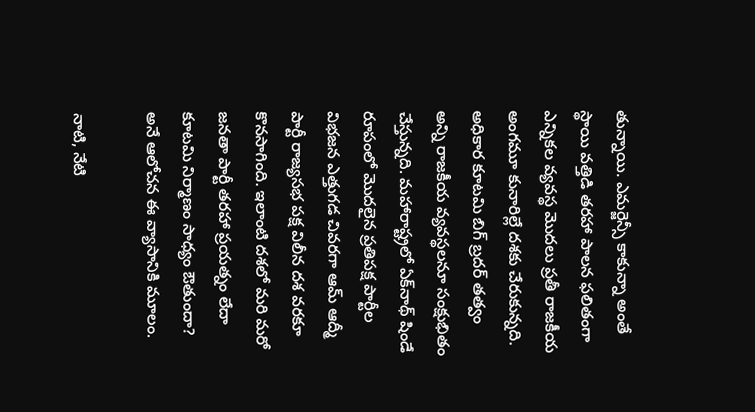తున్నాయి. ఎమర్జెన్సీ కాకున్నా అంతే స్థాయి వత్తిడి తరహా పాలన ఫలితంగా ఎన్నికల వ్యవస్థ మొదలు ప్రతీ రాజకీయ అంగమూ కునారిల్లే దశకు చేరుకున్నది. అధికార కూటమి బిగ్ బ్రదర్ తత్వం అన్ని రాజకీయ వ్యవస్థలనూ సంక్షుభితం చేస్తున్నది. మహారాష్ట్రలో ఏక్‌నాథ్ షిండే రూపంలో మొదలైన ప్రతిపక్ష పార్టీల విభజన ఎత్తుగడ చివరగా ఆమ్ ఆద్మీ పార్టీ రాజ్యసభ పక్ష విలీన దశ వరకూ కొనసాగింది. ఇలాంటి దశలో మరి మరో జనతా పార్టీ తరహా ప్రయత్నం లేదా కూటమి నిర్మాణం సాధ్యం ఔతుందా? అనే ఆలోచన ఈ వ్యాసానికి మూలం.

నాటి, నేటి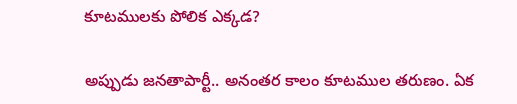కూటములకు పోలిక ఎక్కడ?

అప్పుడు జనతాపార్టీ.. అనంతర కాలం కూటముల తరుణం. ఏక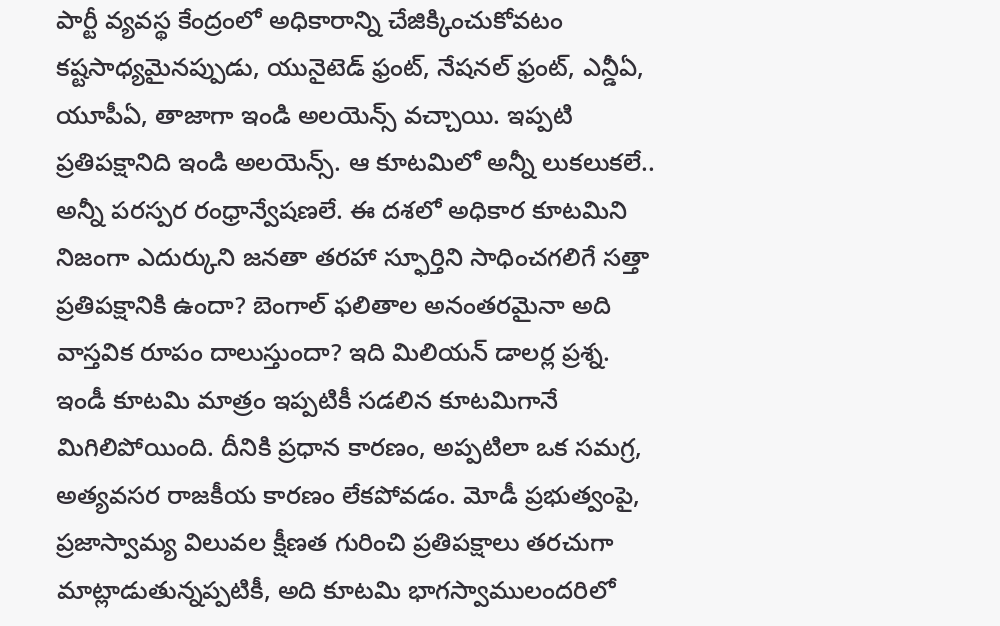పార్టీ వ్యవస్థ కేంద్రంలో అధికారాన్ని చేజిక్కిం‌చుకోవటం కష్టసాధ్యమైనప్పుడు, యునైటెడ్ ఫ్రంట్, నేషనల్ ఫ్రంట్, ఎన్డీఏ, యూపీఏ, తాజాగా ఇండి అలయెన్స్ వచ్చాయి. ఇప్పటి ప్రతిపక్షానిది ఇండి అలయెన్స్. ఆ కూటమిలో అన్నీ లుకలుకలే.. అన్నీ పరస్పర రంధ్రాన్వేషణలే. ఈ దశలో అధికార కూటమిని నిజంగా ఎదుర్కుని జనతా తరహా స్ఫూర్తిని సాధించగలిగే సత్తా ప్రతిపక్షానికి ఉందా? బెంగాల్ ఫలితాల అనంతరమైనా అది వాస్తవిక రూపం దాలుస్తుందా? ఇది మిలియన్ డాలర్ల ప్రశ్న. ఇండీ కూటమి మాత్రం ఇప్పటికీ సడలిన కూటమిగానే మిగిలిపోయింది. దీనికి ప్రధాన కారణం, అప్పటిలా ఒక సమగ్ర, అత్యవసర రాజకీయ కారణం లేకపోవడం. మోడీ ప్రభుత్వంపై, ప్రజాస్వామ్య విలువల క్షీణత గురించి ప్రతిపక్షాలు తరచుగా మాట్లాడుతున్నప్పటికీ, అది కూటమి భాగస్వాములందరిలో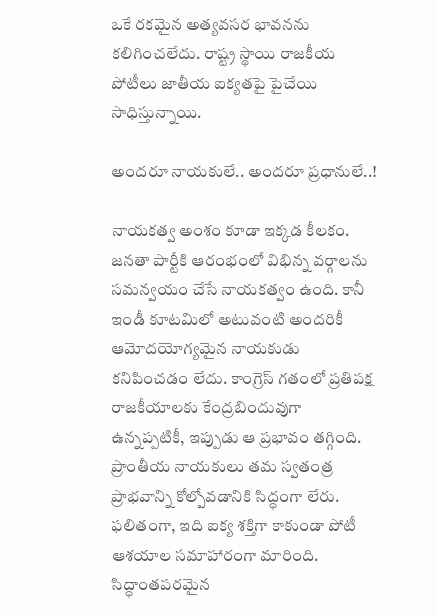ఒకే రకమైన అత్యవసర భావనను కలిగించలేదు. రాష్ట్ర స్థాయి రాజకీయ పోటీలు జాతీయ ఐక్యతపై పైచేయి సాధిస్తున్నాయి.

అందరూ నాయకులే.. అందరూ ప్రధానులే..!

నాయకత్వ అంశం కూడా ఇక్కడ కీలకం. జనతా పార్టీకి ఆరంభంలో విభిన్న వర్గాలను సమన్వయం చేసే నాయకత్వం ఉంది. కానీ ఇండీ కూటమిలో అటువంటి అందరికీ ఆమోదయోగ్యమైన నాయకుడు కనిపించడం లేదు. కాంగ్రెస్ గతంలో ప్రతిపక్ష రాజకీయాలకు కేంద్రబిందువుగా ఉన్నప్పటికీ, ఇప్పుడు ఆ ప్రభావం తగ్గింది. ప్రాంతీయ నాయకులు తమ స్వతంత్ర ప్రాభవాన్ని కోల్పోవడానికి సిద్ధంగా లేరు. ఫలితంగా, ఇది ఐక్య శక్తిగా కాకుండా పోటీ ఆశయాల సమాహారంగా మారింది. సిద్ధాంత‌పరమైన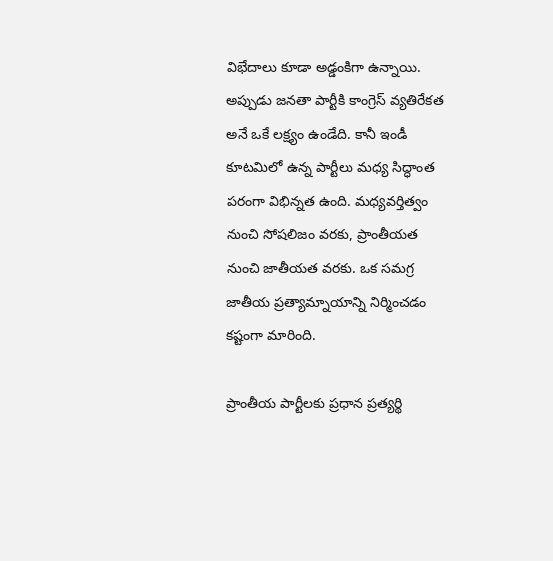విభేదాలు కూడా అడ్డంకిగా ఉన్నాయి. అప్పుడు జనతా పార్టీకి కాంగ్రెస్ వ్యతిరేకత అనే ఒకే లక్ష్యం ఉండేది. కానీ ఇండీ కూటమిలో ఉన్న పార్టీలు మధ్య సిద్ధాంత పరంగా విభిన్నత ఉంది. మధ్యవర్తిత్వం నుంచి సోషలిజం వరకు, ప్రాంతీయత నుంచి జాతీయత వరకు. ఒక సమగ్ర జాతీయ ప్రత్యామ్నాయాన్ని నిర్మించడం కష్టంగా మారింది.

ప్రాంతీయ పార్టీలకు ప్రధాన ప్రత్యర్థి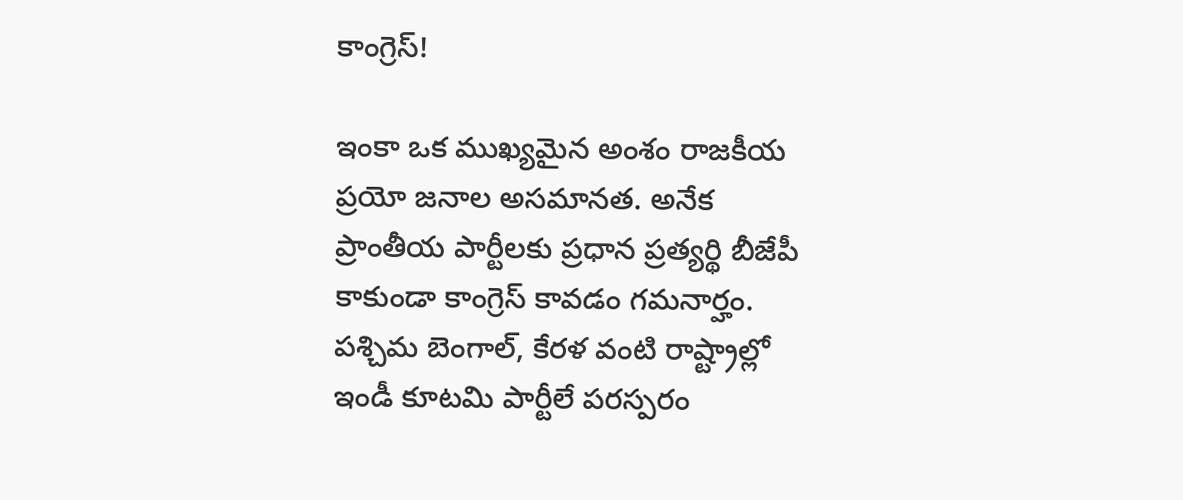కాంగ్రెస్!

ఇంకా ఒక ముఖ్యమైన అంశం రాజకీయ ప్రయో జనాల అసమానత. అనేక ప్రాంతీయ పార్టీలకు ప్రధాన ప్రత్యర్థి బీజేపీ కాకుండా కాంగ్రెస్ కావడం గమనార్హం. పశ్చిమ బెంగాల్, కేరళ వంటి రాష్ట్రాల్లో ఇండీ కూటమి పార్టీలే పరస్పరం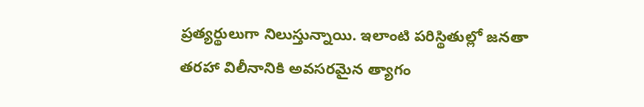ప్రత్యర్థులుగా నిలుస్తున్నాయి. ఇలాంటి పరిస్థితుల్లో జనతా తరహా విలీనానికి అవసరమైన త్యాగం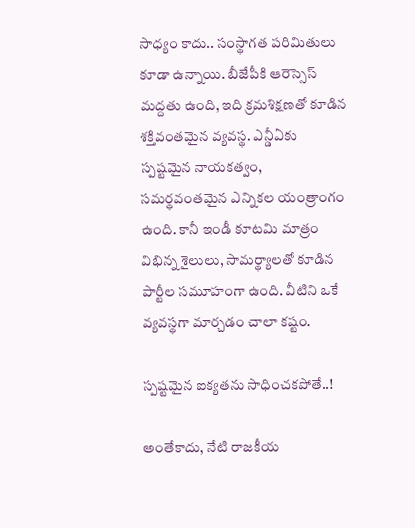సాధ్యం కాదు.. సంస్థాగత పరిమితులు కూడా ఉన్నాయి. బీజేపీకి ఆరెస్సెస్ మద్దతు ఉంది, ఇది క్రమశిక్షణతో కూడిన శక్తివంతమైన వ్యవస్థ. ఎన్డీఏకు స్పష్టమైన నాయకత్వం, సమర్థవంతమైన ఎన్నికల యంత్రాంగం ఉంది. కానీ ఇండీ కూటమి మాత్రం విభిన్న శైలులు, సామర్థ్యాలతో కూడిన పార్టీల సమూహంగా ఉంది. వీటిని ఒకే వ్యవస్థగా మార్చడం చాలా కష్టం.

స్పష్టమైన ఐక్యతను సాధించకపోతే..!

అంతేకాదు, నేటి రాజకీయ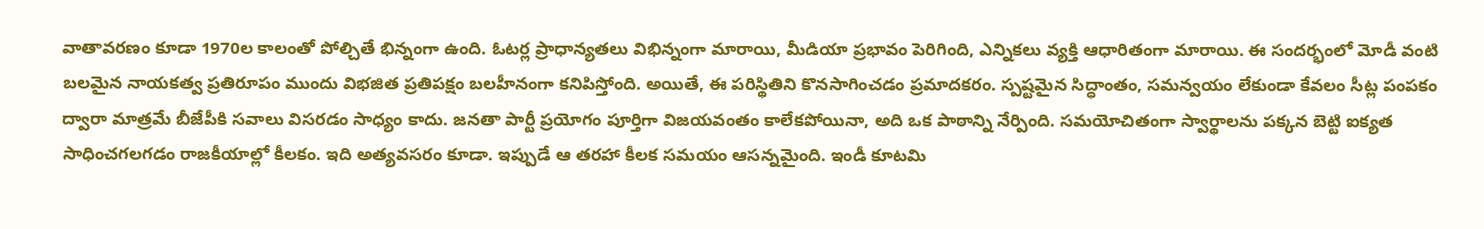వాతావరణం కూడా 1970ల కాలంతో పోల్చితే భిన్నంగా ఉంది. ఓటర్ల ప్రాధాన్యతలు విభిన్నంగా మారాయి, మీడియా ప్రభావం పెరిగింది, ఎన్నికలు వ్యక్తి ఆధారితంగా మారాయి. ఈ సందర్భంలో మోడీ వంటి బలమైన నాయకత్వ ప్రతిరూపం ముందు విభజిత ప్రతిపక్షం బలహీనంగా కనిపిస్తోంది. అయితే, ఈ పరిస్థితిని కొనసాగించడం ప్రమాదకరం. స్పష్టమైన సిద్ధాంతం, సమన్వయం లేకుండా కేవలం సీట్ల పంపకం ద్వారా మాత్రమే బీజేపీకి సవాలు విసరడం సాధ్యం కాదు. జనతా పార్టీ ప్రయోగం పూర్తిగా విజయవంతం కాలేకపోయినా, అది ఒక పాఠాన్ని నేర్పింది. సమయోచితంగా స్వార్థాలను పక్కన బెట్టి ఐక్యత సాధించగలగడం రాజకీయాల్లో కీలకం. ఇది అత్యవసరం కూడా. ఇప్పుడే ఆ తరహా కీలక సమయం ఆసన్నమైంది. ఇండీ కూటమి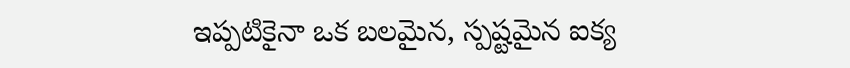ఇప్పటికైనా ఒక బలమైన, స్పష్టమైన ఐక్య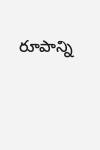రూపాన్ని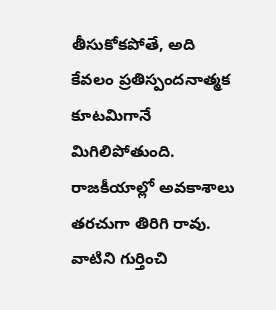తీసుకోకపోతే, అది కేవలం ప్రతిస్పందనాత్మక కూటమిగానే మిగిలిపోతుంది. రాజకీయాల్లో అవకాశాలు తరచుగా తిరిగి రావు. వాటిని గుర్తించి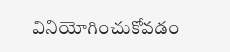వినియోగించుకోవడం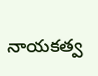నాయకత్వ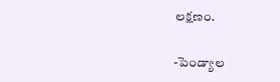లక్షణం.

-పెండ్యాల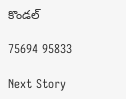కొండల్

75694 95833

Next Story